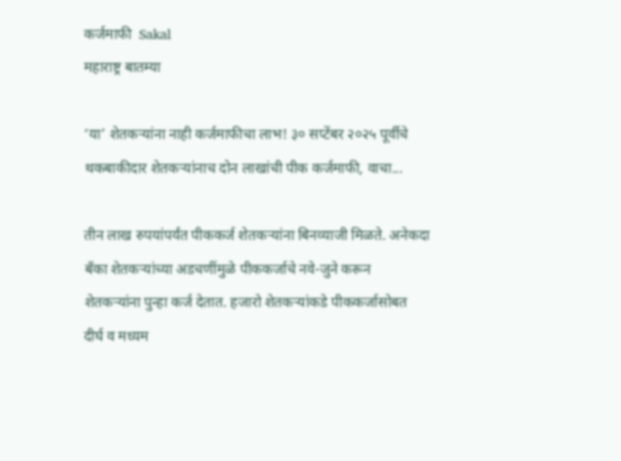कर्जमाफी  Sakal
महाराष्ट्र बातम्या

‘या’ शेतकऱ्यांना नाही कर्जमाफीचा लाभ! ३० सप्टेंबर २०२५ पूर्वीचे थकबाकीदार शेतकऱ्यांनाच दोन लाखांची पीक कर्जमाफी, वाचा...

तीन लाख रुपयांपर्यंत पीककर्ज शेतकऱ्यांना बिनव्याजी मिळते. अनेकदा बॅंका शेतकऱ्यांच्या अडचणींमुळे पीककर्जाचे नवे-जुने करून शेतकऱ्यांना पुन्हा कर्ज देतात. हजारो शेतकऱ्यांकडे पीककर्जासोबत दीर्घ व मध्यम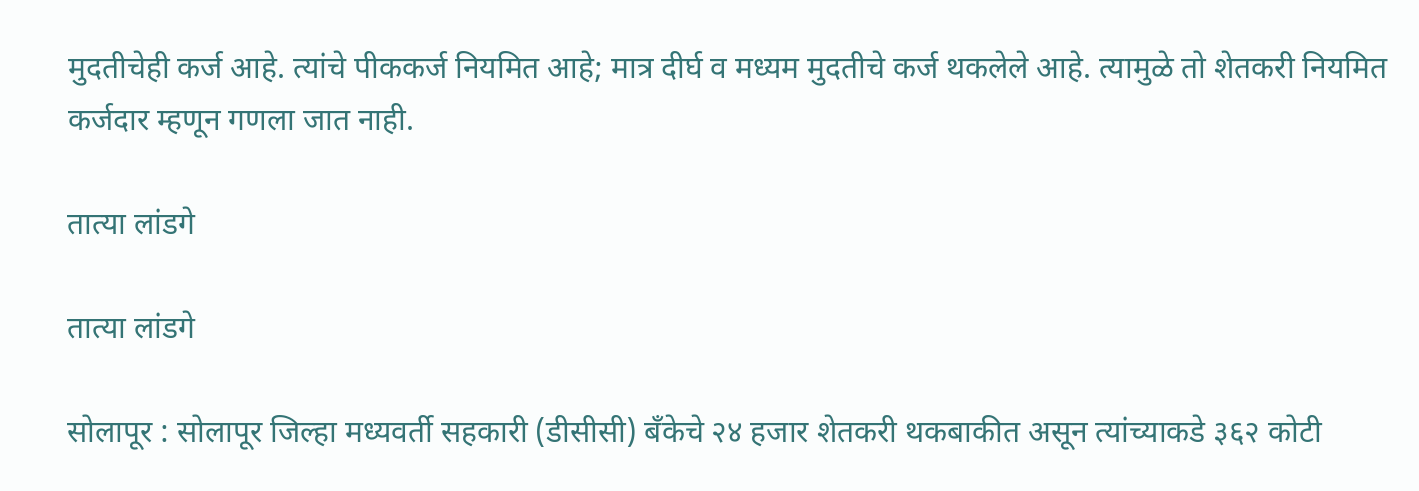मुदतीचेही कर्ज आहे. त्यांचे पीककर्ज नियमित आहे; मात्र दीर्घ व मध्यम मुदतीचे कर्ज थकलेले आहे. त्यामुळे तो शेतकरी नियमित कर्जदार म्हणून गणला जात नाही.

तात्या लांडगे

तात्या लांडगे

सोलापूर : सोलापूर जिल्हा मध्यवर्ती सहकारी (डीसीसी) बॅंकेचे २४ हजार शेतकरी थकबाकीत असून त्यांच्याकडे ३६२ कोटी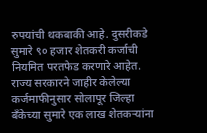रुपयांची थकबाकी आहे. दुसरीकडे सुमारे ९० हजार शेतकरी कर्जाची नियमित परतफेड करणारे आहेत. राज्य सरकारने जाहीर केलेल्या कर्जमाफीनुसार सोलापूर जिल्हा बॅंकेच्या सुमारे एक लाख शेतकऱ्यांना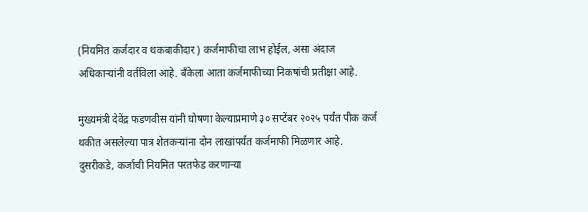(नियमित कर्जदार व थकबाकीदार) कर्जमाफीचा लाभ होईल, असा अंदाज अधिकाऱ्यांनी वर्तविला आहे. बॅंकेला आता कर्जमाफीच्या निकषांची प्रतीक्षा आहे.

मुख्यमंत्री देवेंद्र फडणवीस यांनी घोषणा केल्याप्रमाणे ३० सप्टेंबर २०२५ पर्यंत पीक कर्ज थकीत असलेल्या पात्र शेतकऱ्यांना दोन लाखांपर्यंत कर्जमाफी मिळणार आहे. दुसरीकडे, कर्जाची नियमित परतफेड करणाऱ्या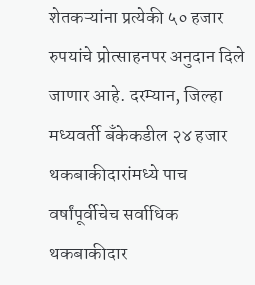शेतकऱ्यांना प्रत्येकी ५० हजार रुपयांचे प्रोत्साहनपर अनुदान दिले जाणार आहे. दरम्यान, जिल्हा मध्यवर्ती बॅंकेकडील २४ हजार थकबाकीदारांमध्ये पाच वर्षांपूर्वीचेच सर्वाधिक थकबाकीदार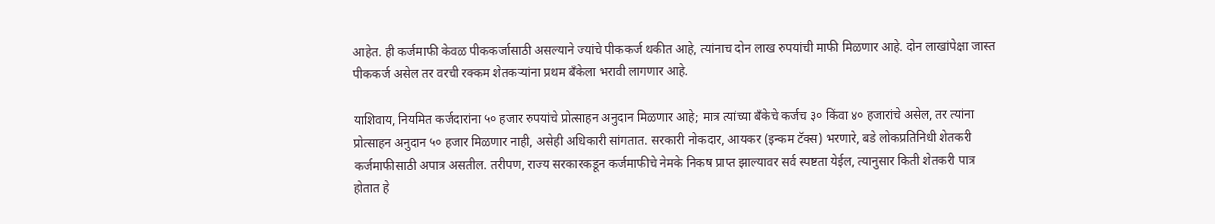आहेत. ही कर्जमाफी केवळ पीककर्जासाठी असल्याने ज्यांचे पीककर्ज थकीत आहे, त्यांनाच दोन लाख रुपयांची माफी मिळणार आहे. दोन लाखांपेक्षा जास्त पीककर्ज असेल तर वरची रक्कम शेतकऱ्यांना प्रथम बॅंकेला भरावी लागणार आहे.

याशिवाय, नियमित कर्जदारांना ५० हजार रुपयांचे प्रोत्साहन अनुदान मिळणार आहे; मात्र त्यांच्या बॅंकेचे कर्जच ३० किंवा ४० हजारांचे असेल, तर त्यांना प्रोत्साहन अनुदान ५० हजार मिळणार नाही, असेही अधिकारी सांगतात. सरकारी नोकदार, आयकर (इन्कम टॅक्स) भरणारे, बडे लोकप्रतिनिधी शेतकरी कर्जमाफीसाठी अपात्र असतील. तरीपण, राज्य सरकारकडून कर्जमाफीचे नेमके निकष प्राप्त झाल्यावर सर्व स्पष्टता येईल, त्यानुसार किती शेतकरी पात्र होतात हे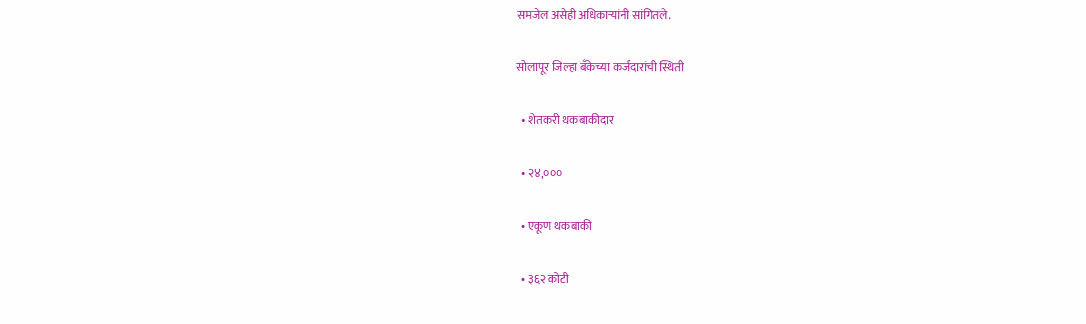समजेल असेही अधिकाऱ्यांनी सांगितले.

सोलापूर जिल्हा बॅंकेच्या कर्जदारांची स्थिती

  • शेतकरी थकबाकीदार

  • २४,०००

  • एकूण थकबाकी

  • ३६२ कोटी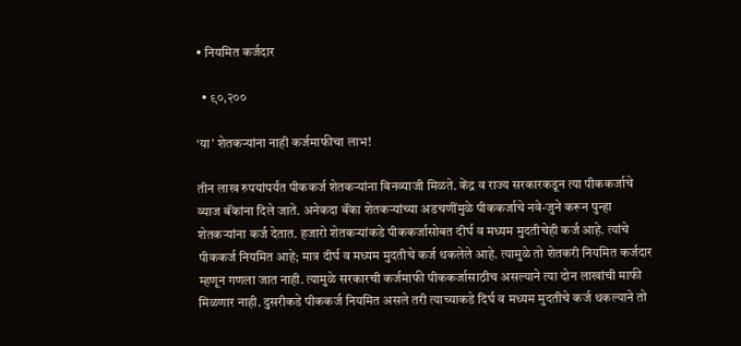• नियमित कर्जदार

  • ९०,२००

‘या’ शेतकऱ्यांना नाही कर्जमाफीचा लाभ!

तीन लाख रुपयांपर्यंत पीककर्ज शेतकऱ्यांना बिनव्याजी मिळते. केंद्र व राज्य सरकारकडून त्या पीककर्जाचे व्याज बॅंकांना दिले जाते. अनेकदा बॅंका शेतकऱ्यांच्या अडचणींमुळे पीककर्जाचे नवे-जुने करून पुन्हा शेतकऱ्यांना कर्ज देतात. हजारो शेतकऱ्यांकडे पीककर्जासोबत दीर्घ व मध्यम मुदतीचेही कर्ज आहे. त्यांचे पीककर्ज नियमित आहे; मात्र दीर्घ व मध्यम मुदतीचे कर्ज थकलेले आहे. त्यामुळे तो शेतकरी नियमित कर्जदार म्हणून गणला जात नाही. त्यामुळे सरकारची कर्जमाफी पीककर्जासाठीच असल्याने त्या दोन लाखांची माफी मिळणार नाही. दुसरीकडे पीककर्ज नियमित असले तरी त्याच्याकडे दिर्घ व मध्यम मुदतीचे कर्ज थकल्याने तो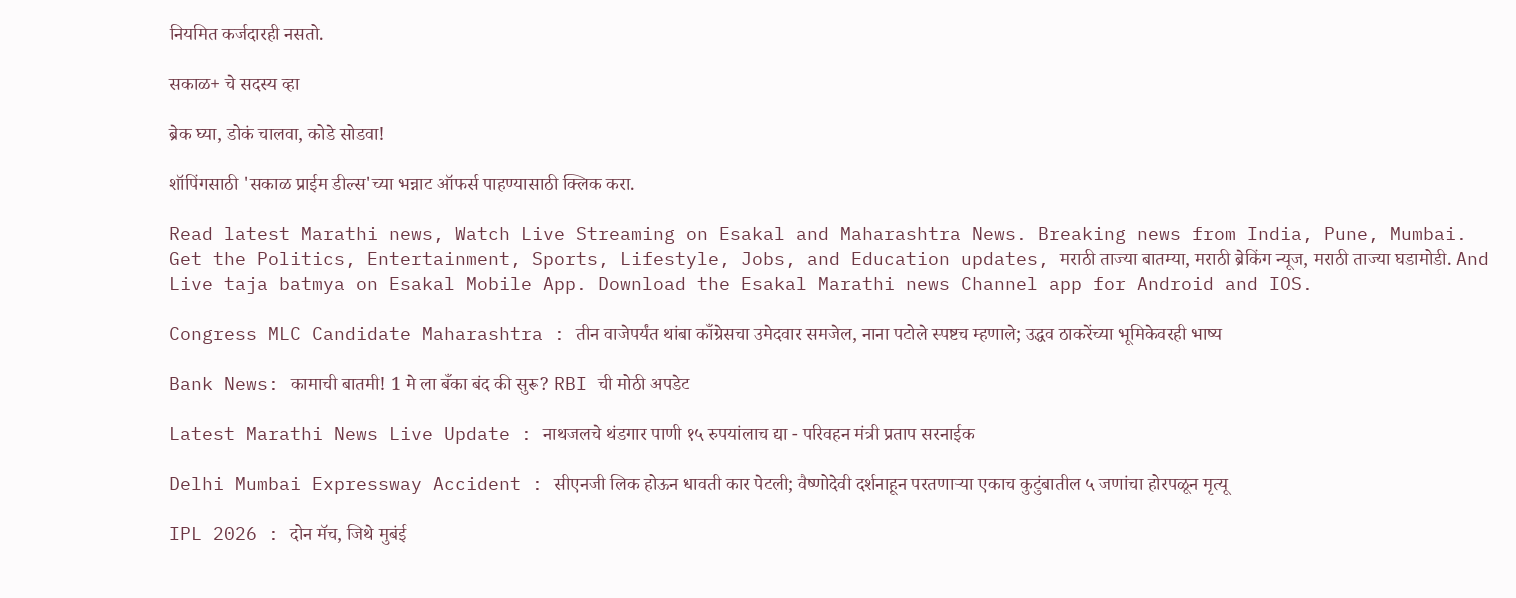नियमित कर्जदारही नसतो.

सकाळ+ चे सदस्य व्हा

ब्रेक घ्या, डोकं चालवा, कोडे सोडवा!

शॉपिंगसाठी 'सकाळ प्राईम डील्स'च्या भन्नाट ऑफर्स पाहण्यासाठी क्लिक करा.

Read latest Marathi news, Watch Live Streaming on Esakal and Maharashtra News. Breaking news from India, Pune, Mumbai. Get the Politics, Entertainment, Sports, Lifestyle, Jobs, and Education updates, मराठी ताज्या बातम्या, मराठी ब्रेकिंग न्यूज, मराठी ताज्या घडामोडी. And Live taja batmya on Esakal Mobile App. Download the Esakal Marathi news Channel app for Android and IOS.

Congress MLC Candidate Maharashtra : तीन वाजेपर्यंत थांबा काँग्रेसचा उमेदवार समजेल, नाना पटोले स्पष्टच म्हणाले; उद्धव ठाकरेंच्या भूमिकेवरही भाष्य

Bank News: कामाची बातमी! 1 मे ला बँका बंद की सुरू? RBI ची मोठी अपडेट

Latest Marathi News Live Update : नाथजलचे थंडगार पाणी १५ रुपयांलाच द्या - परिवहन मंत्री प्रताप सरनाईक

Delhi Mumbai Expressway Accident : सीएनजी लिक होऊन धावती कार पेटली; वैष्णोदेवी दर्शनाहून परतणाऱ्या एकाच कुटुंबातील ५ जणांचा होरपळून मृत्यू

IPL 2026 : दोन मॅच, जिथे मुबंई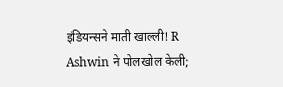इंडियन्सने माती खाल्ली! R Ashwin ने पोलखोल केली;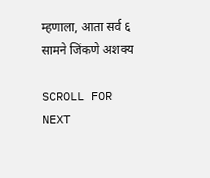म्हणाला, आता सर्व ६ सामने जिंकणे अशक्य

SCROLL FOR NEXT